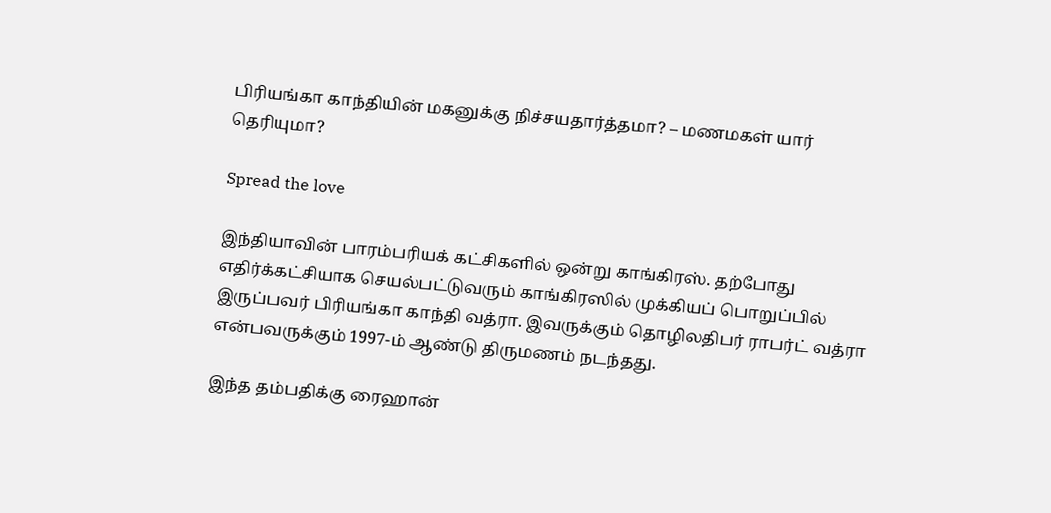பிரியங்கா காந்தியின் மகனுக்கு நிச்சயதார்த்தமா? – மணமகள் யார் தெரியுமா?

Spread the love

இந்தியாவின் பாரம்பரியக் கட்சிகளில் ஒன்று காங்கிரஸ். தற்போது எதிர்க்கட்சியாக செயல்பட்டுவரும் காங்கிரஸில் முக்கியப் பொறுப்பில் இருப்பவர் பிரியங்கா காந்தி வத்ரா. இவருக்கும் தொழிலதிபர் ராபர்ட் வத்ரா என்பவருக்கும் 1997-ம் ஆண்டு திருமணம் நடந்தது.

இந்த தம்பதிக்கு ரைஹான்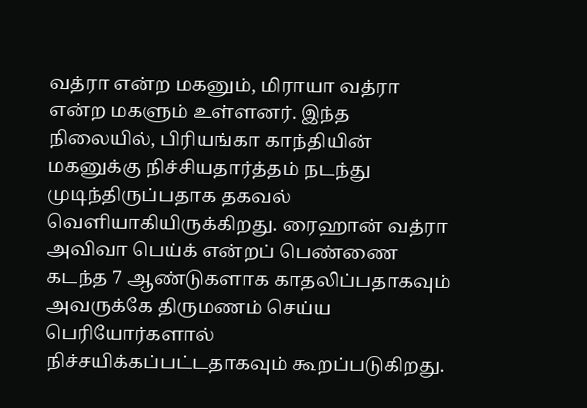வத்ரா என்ற மகனும், மிராயா வத்ரா என்ற மகளும் உள்ளனர். இந்த நிலையில், பிரியங்கா காந்தியின் மகனுக்கு நிச்சியதார்த்தம் நடந்து முடிந்திருப்பதாக தகவல் வெளியாகியிருக்கிறது. ரைஹான் வத்ரா அவிவா பெய்க் என்றப் பெண்ணை கடந்த 7 ஆண்டுகளாக காதலிப்பதாகவும் அவருக்கே திருமணம் செய்ய பெரியோர்களால் நிச்சயிக்கப்பட்டதாகவும் கூறப்படுகிறது.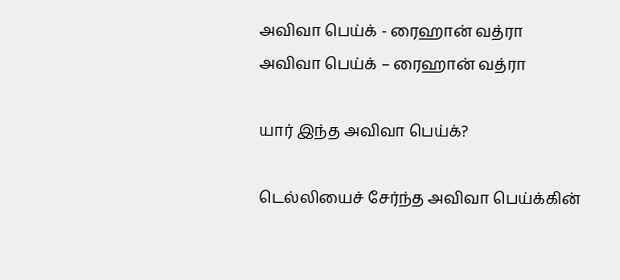அவிவா பெய்க் - ரைஹான் வத்ரா
அவிவா பெய்க் – ரைஹான் வத்ரா

யார் இந்த அவிவா பெய்க்?

டெல்லியைச் சேர்ந்த அவிவா பெய்க்கின்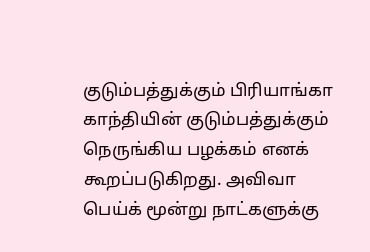குடும்பத்துக்கும் பிரியாங்கா காந்தியின் குடும்பத்துக்கும் நெருங்கிய பழக்கம் எனக் கூறப்படுகிறது. அவிவா பெய்க் மூன்று நாட்களுக்கு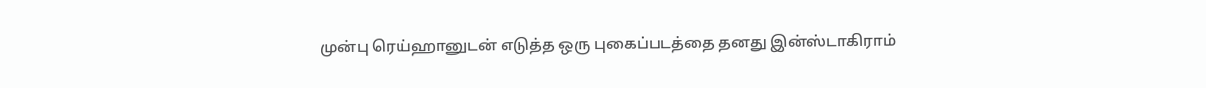முன்பு ரெய்ஹானுடன் எடுத்த ஒரு புகைப்படத்தை தனது இன்ஸ்டாகிராம்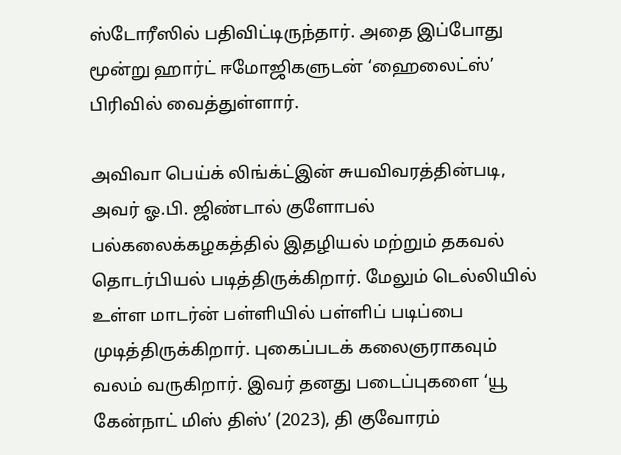ஸ்டோரீஸில் பதிவிட்டிருந்தார். அதை இப்போது மூன்று ஹார்ட் ஈமோஜிகளுடன் ‘ஹைலைட்ஸ்’ பிரிவில் வைத்துள்ளார்.

அவிவா பெய்க் லிங்க்ட்இன் சுயவிவரத்தின்படி, அவர் ஓ.பி. ஜிண்டால் குளோபல் பல்கலைக்கழகத்தில் இதழியல் மற்றும் தகவல் தொடர்பியல் படித்திருக்கிறார். மேலும் டெல்லியில் உள்ள மாடர்ன் பள்ளியில் பள்ளிப் படிப்பை முடித்திருக்கிறார். புகைப்படக் கலைஞராகவும் வலம் வருகிறார். இவர் தனது படைப்புகளை ‘யூ கேன்நாட் மிஸ் திஸ்’ (2023), தி குவோரம்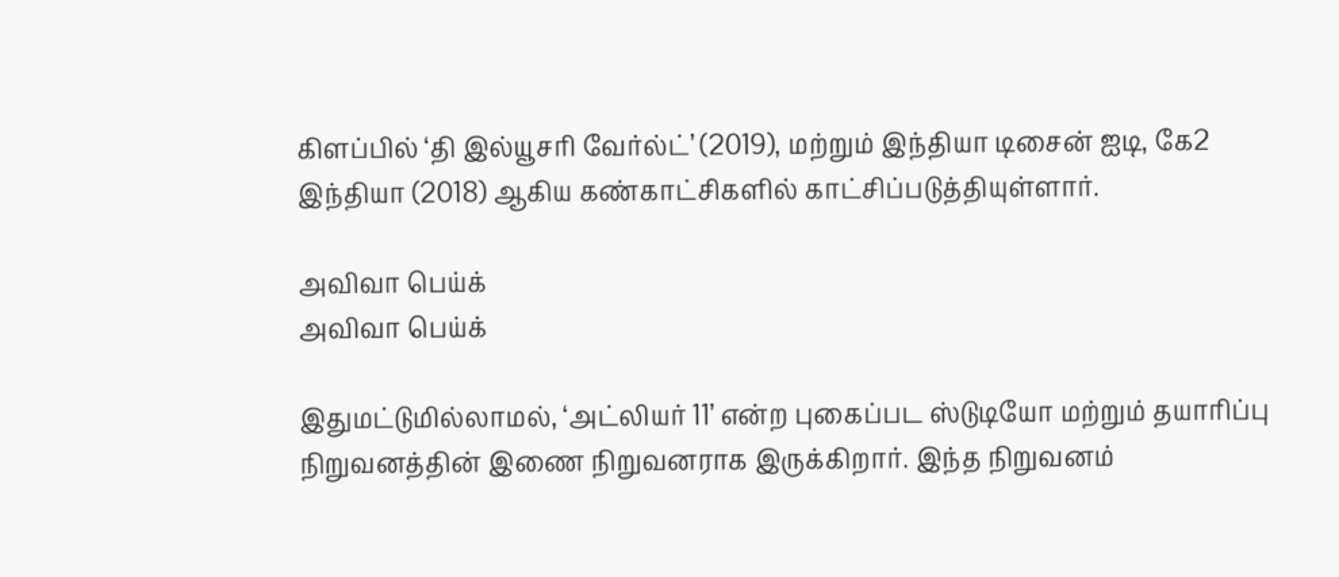கிளப்பில் ‘தி இல்யூசரி வேர்ல்ட்’ (2019), மற்றும் இந்தியா டிசைன் ஐடி, கே2 இந்தியா (2018) ஆகிய கண்காட்சிகளில் காட்சிப்படுத்தியுள்ளார்.

அவிவா பெய்க்
அவிவா பெய்க்

இதுமட்டுமில்லாமல், ‘அட்லியர் 11’ என்ற புகைப்பட ஸ்டுடியோ மற்றும் தயாரிப்பு நிறுவனத்தின் இணை நிறுவனராக இருக்கிறார். இந்த நிறுவனம்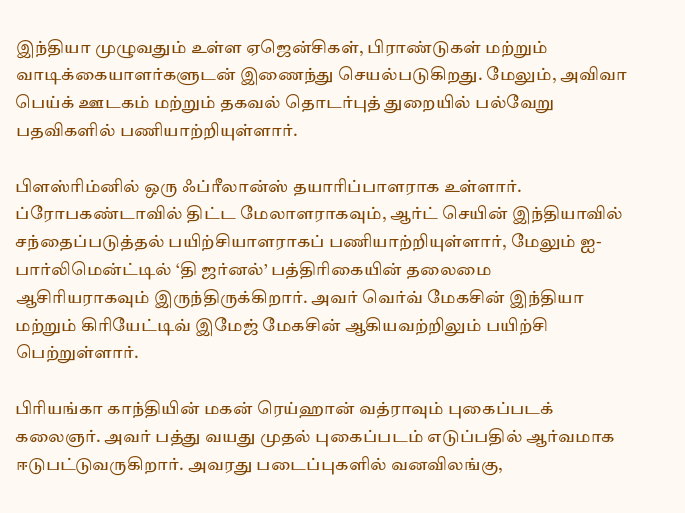இந்தியா முழுவதும் உள்ள ஏஜென்சிகள், பிராண்டுகள் மற்றும் வாடிக்கையாளர்களுடன் இணைந்து செயல்படுகிறது. மேலும், அவிவா பெய்க் ஊடகம் மற்றும் தகவல் தொடர்புத் துறையில் பல்வேறு பதவிகளில் பணியாற்றியுள்ளார்.

பிளஸ்ரிம்னில் ஒரு ஃப்ரீலான்ஸ் தயாரிப்பாளராக உள்ளார். ப்ரோபகண்டாவில் திட்ட மேலாளராகவும், ஆர்ட் செயின் இந்தியாவில் சந்தைப்படுத்தல் பயிற்சியாளராகப் பணியாற்றியுள்ளார், மேலும் ஐ-பார்லிமென்ட்டில் ‘தி ஜர்னல்’ பத்திரிகையின் தலைமை ஆசிரியராகவும் இருந்திருக்கிறார். அவர் வெர்வ் மேகசின் இந்தியா மற்றும் கிரியேட்டிவ் இமேஜ் மேகசின் ஆகியவற்றிலும் பயிற்சி பெற்றுள்ளார்.

பிரியங்கா காந்தியின் மகன் ரெய்ஹான் வத்ராவும் புகைப்படக் கலைஞர். அவர் பத்து வயது முதல் புகைப்படம் எடுப்பதில் ஆர்வமாக ஈடுபட்டுவருகிறார். அவரது படைப்புகளில் வனவிலங்கு,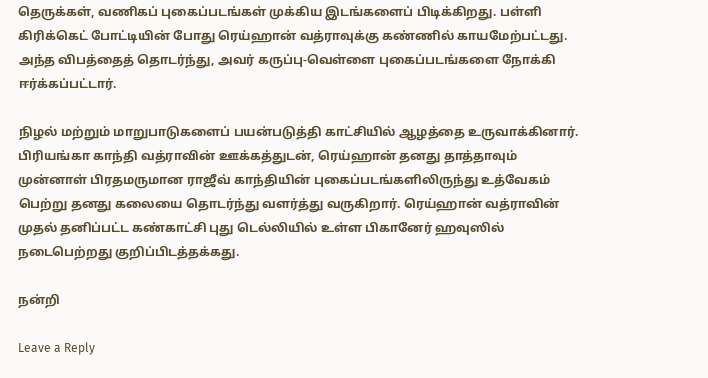தெருக்கள், வணிகப் புகைப்படங்கள் முக்கிய இடங்களைப் பிடிக்கிறது. பள்ளி கிரிக்கெட் போட்டியின் போது ரெய்ஹான் வத்ராவுக்கு கண்ணில் காயமேற்பட்டது. அந்த விபத்தைத் தொடர்ந்து, அவர் கருப்பு-வெள்ளை புகைப்படங்களை நோக்கி ஈர்க்கப்பட்டார்.

நிழல் மற்றும் மாறுபாடுகளைப் பயன்படுத்தி காட்சியில் ஆழத்தை உருவாக்கினார். பிரியங்கா காந்தி வத்ராவின் ஊக்கத்துடன், ரெய்ஹான் தனது தாத்தாவும் முன்னாள் பிரதமருமான ராஜீவ் காந்தியின் புகைப்படங்களிலிருந்து உத்வேகம் பெற்று தனது கலையை தொடர்ந்து வளர்த்து வருகிறார். ரெய்ஹான் வத்ராவின் முதல் தனிப்பட்ட கண்காட்சி புது டெல்லியில் உள்ள பிகானேர் ஹவுஸில் நடைபெற்றது குறிப்பிடத்தக்கது.

நன்றி

Leave a Reply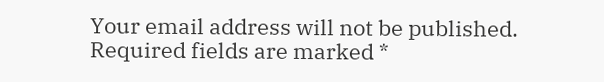Your email address will not be published. Required fields are marked *